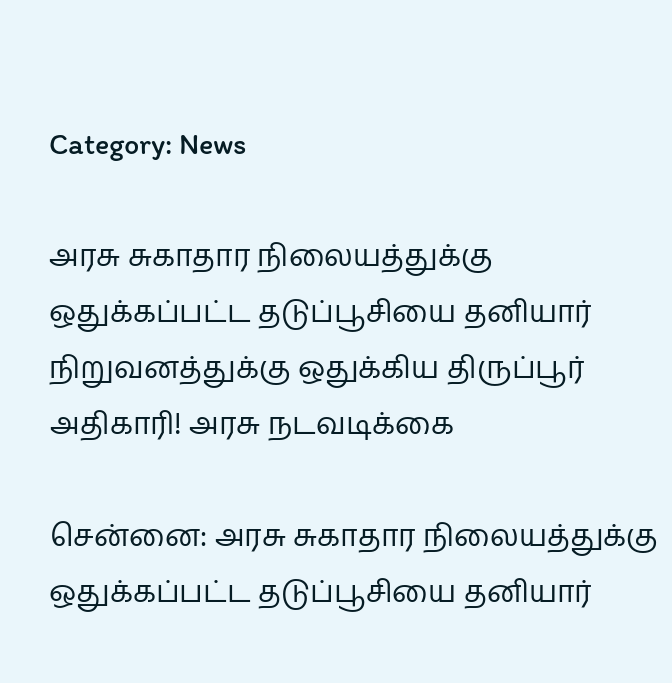Category: News

அரசு சுகாதார நிலையத்துக்கு ஒதுக்கப்பட்ட தடுப்பூசியை தனியார் நிறுவனத்துக்கு ஒதுக்கிய திருப்பூர் அதிகாரி! அரசு நடவடிக்கை

சென்னை: அரசு சுகாதார நிலையத்துக்கு ஒதுக்கப்பட்ட தடுப்பூசியை தனியார்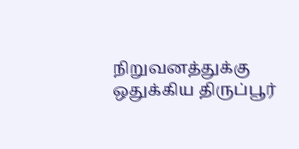நிறுவனத்துக்கு ஒதுக்கிய திருப்பூர்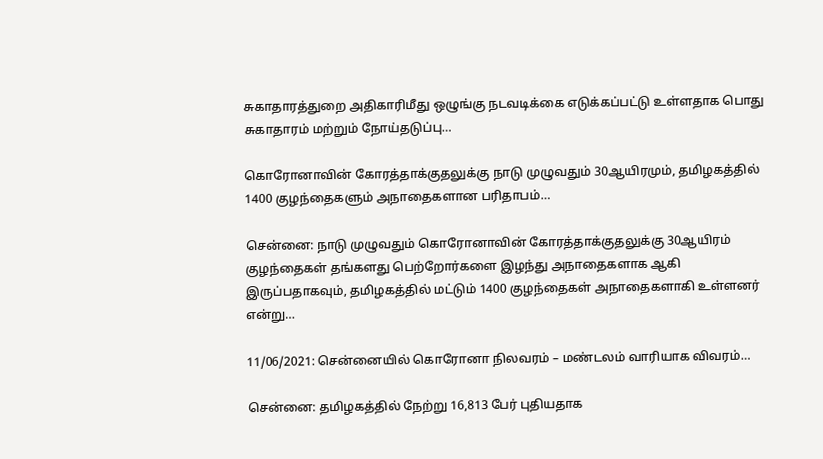சுகாதாரத்துறை அதிகாரிமீது ஒழுங்கு நடவடிக்கை எடுக்கப்பட்டு உள்ளதாக பொது சுகாதாரம் மற்றும் நோய்தடுப்பு…

கொரோனாவின் கோரத்தாக்குதலுக்கு நாடு முழுவதும் 30ஆயிரமும், தமிழகத்தில் 1400 குழந்தைகளும் அநாதைகளான பரிதாபம்…

சென்னை: நாடு முழுவதும் கொரோனாவின் கோரத்தாக்குதலுக்கு 30ஆயிரம் குழந்தைகள் தங்களது பெற்றோர்களை இழந்து அநாதைகளாக ஆகி இருப்பதாகவும், தமிழகத்தில் மட்டும் 1400 குழந்தைகள் அநாதைகளாகி உள்ளனர் என்று…

11/06/2021: சென்னையில் கொரோனா நிலவரம் – மண்டலம் வாரியாக விவரம்…

சென்னை: தமிழகத்தில் நேற்று 16,813 பேர் புதியதாக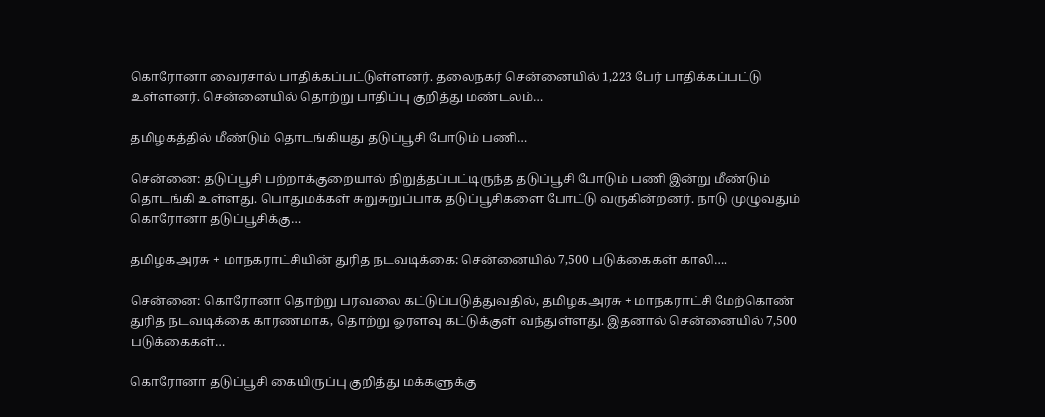கொரோனா வைரசால் பாதிக்கப்பட்டுள்ளனர். தலைநகர் சென்னையில் 1,223 பேர் பாதிக்கப்பட்டு உள்ளனர். சென்னையில் தொற்று பாதிப்பு குறித்து மண்டலம்…

தமிழகத்தில் மீண்டும் தொடங்கியது தடுப்பூசி போடும் பணி…

சென்னை: தடுப்பூசி பற்றாக்குறையால் நிறுத்தப்பட்டிருந்த தடுப்பூசி போடும் பணி இன்று மீண்டும் தொடங்கி உள்ளது. பொதுமக்கள் சுறுசுறுப்பாக தடுப்பூசிகளை போட்டு வருகின்றனர். நாடு முழுவதும் கொரோனா தடுப்பூசிக்கு…

தமிழகஅரசு + மாநகராட்சியின் துரித நடவடிக்கை: சென்னையில் 7,500 படுக்கைகள் காலி….

சென்னை: கொரோனா தொற்று பரவலை கட்டுப்படுத்துவதில், தமிழகஅரசு + மாநகராட்சி மேற்கொண் துரித நடவடிக்கை காரணமாக, தொற்று ஓரளவு கட்டுக்குள் வந்துள்ளது. இதனால் சென்னையில் 7,500 படுக்கைகள்…

கொரோனா தடுப்பூசி கையிருப்பு குறித்து மக்களுக்கு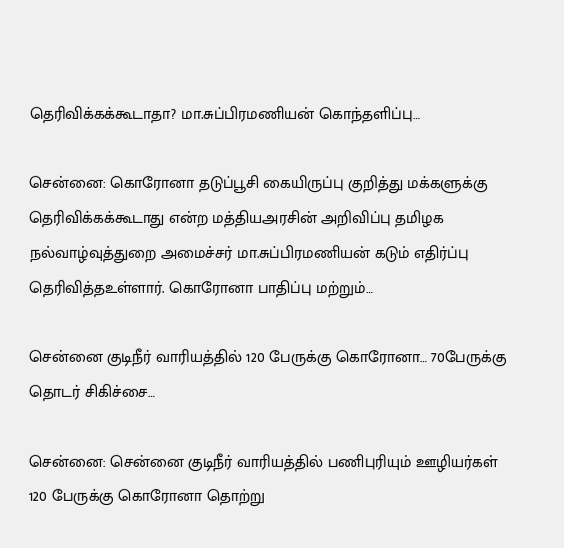தெரிவிக்கக்கூடாதா? மா.சுப்பிரமணியன் கொந்தளிப்பு…

சென்னை: கொரோனா தடுப்பூசி கையிருப்பு குறித்து மக்களுக்கு தெரிவிக்கக்கூடாது என்ற மத்தியஅரசின் அறிவிப்பு தமிழக நல்வாழ்வுத்துறை அமைச்சர் மா.சுப்பிரமணியன் கடும் எதிர்ப்பு தெரிவித்தஉள்ளார். கொரோனா பாதிப்பு மற்றும்…

சென்னை குடிநீர் வாரியத்தில் 120 பேருக்கு கொரோனா… 70பேருக்கு தொடர் சிகிச்சை…

சென்னை: சென்னை குடிநீர் வாரியத்தில் பணிபுரியும் ஊழியர்கள் 120 பேருக்கு கொரோனா தொற்று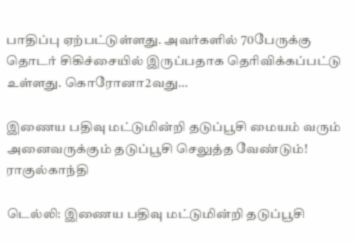பாதிப்பு ஏற்பட்டுள்ளது. அவர்களில் 70பேருக்கு தொடர் சிகிச்சையில் இருப்பதாக தெரிவிக்கப்பட்டு உள்ளது. கொரோனா2வது…

இணைய பதிவு மட்டுமின்றி தடுப்பூசி மையம் வரும் அனைவருக்கும் தடுப்பூசி செலுத்த வேண்டும்! ராகுல்காந்தி

டெல்லி: இணைய பதிவு மட்டுமின்றி தடுப்பூசி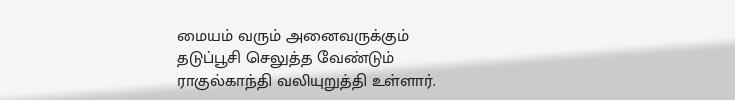மையம் வரும் அனைவருக்கும் தடுப்பூசி செலுத்த வேண்டும் ராகுல்காந்தி வலியுறுத்தி உள்ளார்.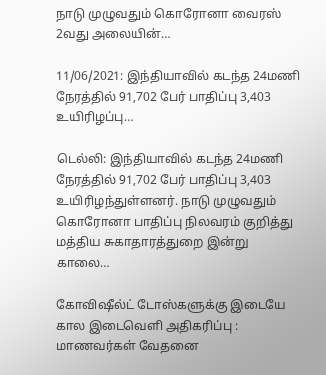நாடு முழுவதும் கொரோனா வைரஸ் 2வது அலையின்…

11/06/2021: இந்தியாவில் கடந்த 24மணி நேரத்தில் 91,702 பேர் பாதிப்பு 3,403 உயிரிழப்பு…

டெல்லி: இந்தியாவில் கடந்த 24மணி நேரத்தில் 91,702 பேர் பாதிப்பு 3,403 உயிரிழந்துள்ளனர். நாடு முழுவதும் கொரோனா பாதிப்பு நிலவரம் குறித்து மத்திய சுகாதாரத்துறை இன்று காலை…

கோவிஷீல்ட் டோஸ்களுக்கு இடையே கால இடைவெளி அதிகரிப்பு : மாணவர்கள் வேதனை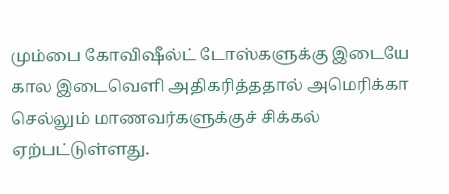மும்பை கோவிஷீல்ட் டோஸ்களுக்கு இடையே கால இடைவெளி அதிகரித்ததால் அமெரிக்கா செல்லும் மாணவர்களுக்குச் சிக்கல் ஏற்பட்டுள்ளது.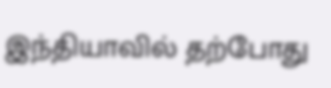இந்தியாவில் தற்போது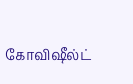கோவிஷீல்ட்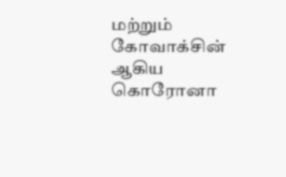மற்றும் கோவாக்சின் ஆகிய கொரோனா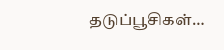தடுப்பூசிகள்…